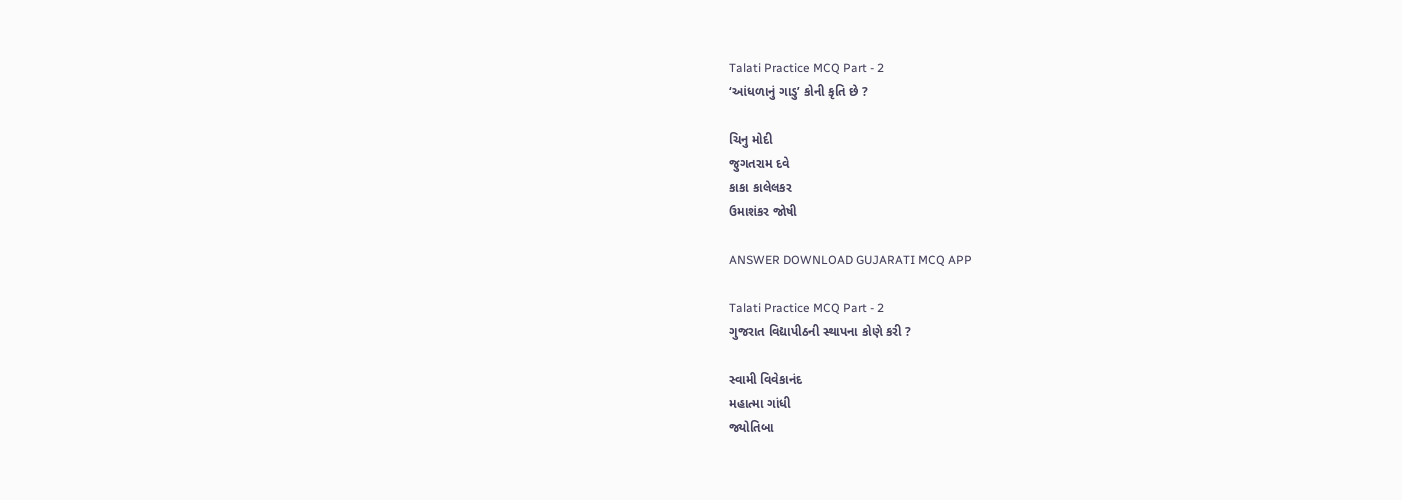Talati Practice MCQ Part - 2
‘આંધળાનું ગાડુ’ કોની કૃતિ છે ?

ચિનુ મોદી
જુગતરામ દવે
કાકા કાલેલકર
ઉમાશંકર જોષી

ANSWER DOWNLOAD GUJARATI MCQ APP

Talati Practice MCQ Part - 2
ગુજરાત વિદ્યાપીઠની સ્થાપના કોણે કરી ?

સ્વામી વિવેકાનંદ
મહાત્મા ગાંધી
જ્યોતિબા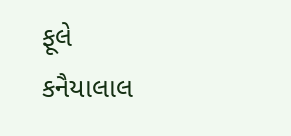ફૂલે
કનૈયાલાલ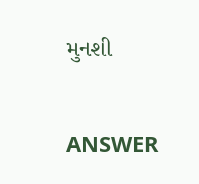મુનશી

ANSWER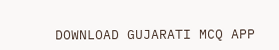DOWNLOAD GUJARATI MCQ APP